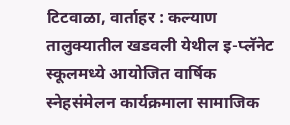टिटवाळा, वार्ताहर : कल्याण तालुक्यातील खडवली येथील इ-प्लॅनेट स्कूलमध्ये आयोजित वार्षिक स्नेहसंमेलन कार्यक्रमाला सामाजिक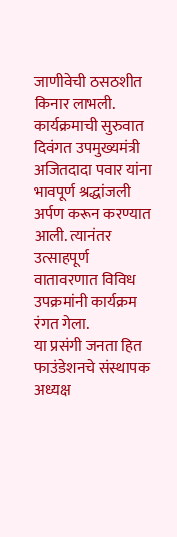जाणीवेची ठसठशीत किनार लाभली. कार्यक्रमाची सुरुवात दिवंगत उपमुख्यमंत्री अजितदादा पवार यांना भावपूर्ण श्रद्धांजली अर्पण करून करण्यात आली. त्यानंतर उत्साहपूर्ण वातावरणात विविध उपक्रमांनी कार्यक्रम रंगत गेला.
या प्रसंगी जनता हित फाउंडेशनचे संस्थापक अध्यक्ष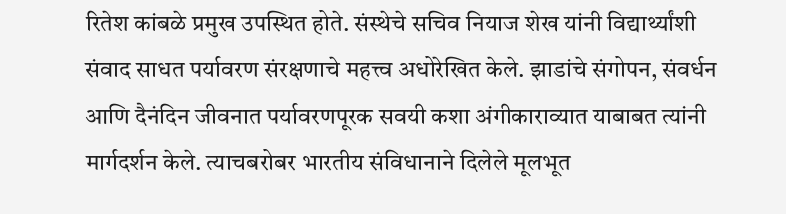रितेश कांबळे प्रमुख उपस्थित होते. संस्थेचे सचिव नियाज शेख यांनी विद्यार्थ्यांशी संवाद साधत पर्यावरण संरक्षणाचे महत्त्व अधोरेखित केले. झाडांचे संगोपन, संवर्धन आणि दैनंदिन जीवनात पर्यावरणपूरक सवयी कशा अंगीकाराव्यात याबाबत त्यांनी मार्गदर्शन केले. त्याचबरोबर भारतीय संविधानाने दिलेले मूलभूत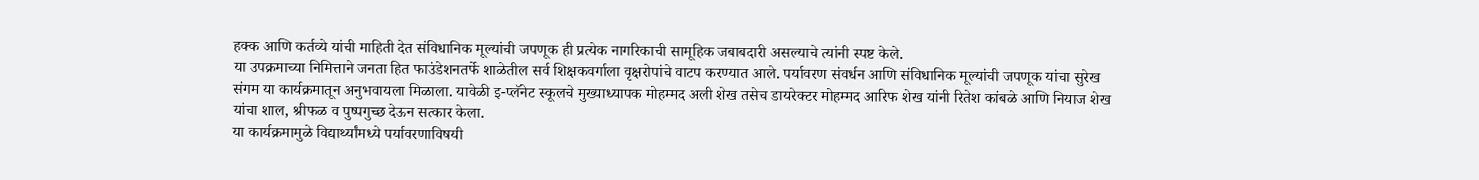हक्क आणि कर्तव्ये यांची माहिती देत संविधानिक मूल्यांची जपणूक ही प्रत्येक नागरिकाची सामूहिक जबाबदारी असल्याचे त्यांनी स्पष्ट केले.
या उपक्रमाच्या निमित्ताने जनता हित फाउंडेशनतर्फे शाळेतील सर्व शिक्षकवर्गाला वृक्षरोपांचे वाटप करण्यात आले. पर्यावरण संवर्धन आणि संविधानिक मूल्यांची जपणूक यांचा सुरेख संगम या कार्यक्रमातून अनुभवायला मिळाला. यावेळी इ-प्लॅनेट स्कूलचे मुख्याध्यापक मोहम्मद अली शेख तसेच डायरेक्टर मोहम्मद आरिफ शेख यांनी रितेश कांबळे आणि नियाज शेख यांचा शाल, श्रीफळ व पुष्पगुच्छ देऊन सत्कार केला.
या कार्यक्रमामुळे विद्यार्थ्यांमध्ये पर्यावरणाविषयी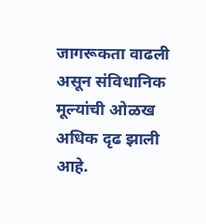जागरूकता वाढली असून संविधानिक मूल्यांची ओळख अधिक दृढ झाली आहे.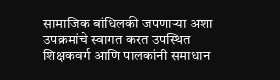सामाजिक बांधिलकी जपणाऱ्या अशा उपक्रमांचे स्वागत करत उपस्थित शिक्षकवर्ग आणि पालकांनी समाधान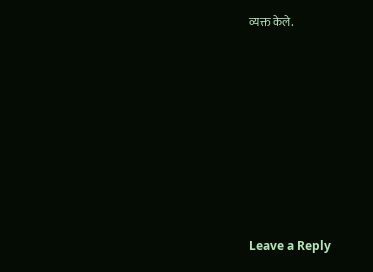व्यक्त केले.













Leave a Reply